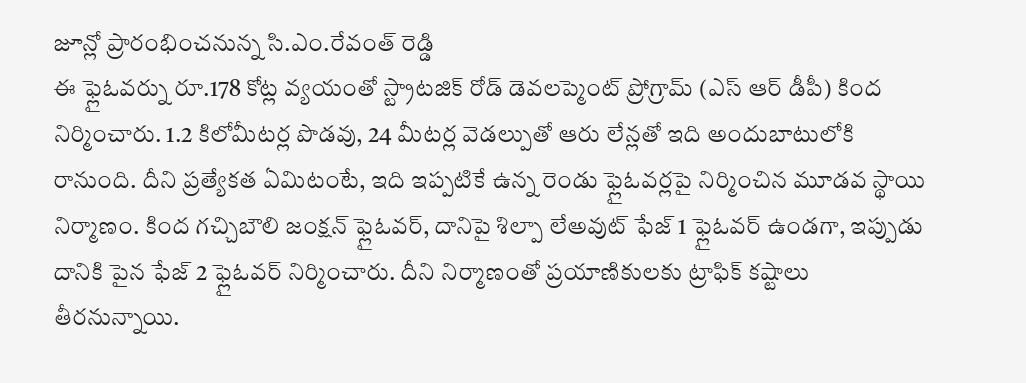జూన్లో ప్రారంభించనున్న సి.ఎం.రేవంత్ రెడ్డి
ఈ ఫ్లైఓవర్ను రూ.178 కోట్ల వ్యయంతో స్ట్రాటజిక్ రోడ్ డెవలప్మెంట్ ప్రోగ్రామ్ (ఎస్ ఆర్ డీపీ) కింద నిర్మించారు. 1.2 కిలోమీటర్ల పొడవు, 24 మీటర్ల వెడల్పుతో ఆరు లేన్లతో ఇది అందుబాటులోకి రానుంది. దీని ప్రత్యేకత ఏమిటంటే, ఇది ఇప్పటికే ఉన్న రెండు ఫ్లైఓవర్లపై నిర్మించిన మూడవ స్థాయి నిర్మాణం. కింద గచ్చిబౌలి జంక్షన్ ఫ్లైఓవర్, దానిపై శిల్పా లేఅవుట్ ఫేజ్ 1 ఫ్లైఓవర్ ఉండగా, ఇప్పుడు దానికి పైన ఫేజ్ 2 ఫ్లైఓవర్ నిర్మించారు. దీని నిర్మాణంతో ప్రయాణికులకు ట్రాఫిక్ కష్టాలు తీరనున్నాయి.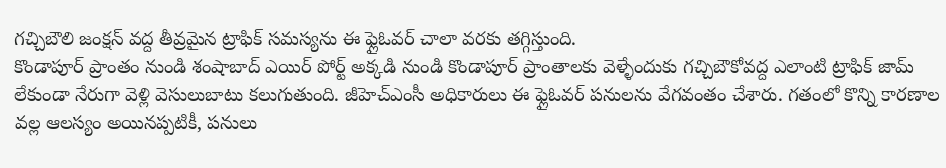గచ్చిబౌలి జంక్షన్ వద్ద తీవ్రమైన ట్రాఫిక్ సమస్యను ఈ ఫ్లైఓవర్ చాలా వరకు తగ్గిస్తుంది.
కొండాపూర్ ప్రాంతం నుండి శంషాబాద్ ఎయిర్ పోర్ట్ అక్కడి నుండి కొండాపూర్ ప్రాంతాలకు వెళ్ళేందుకు గచ్చిబౌకోవద్ద ఎలాంటి ట్రాఫిక్ జామ్ లేకుండా నేరుగా వెళ్లి వెసులుబాటు కలుగుతుంది. జీహెచ్ఎంసీ అధికారులు ఈ ఫ్లైఓవర్ పనులను వేగవంతం చేశారు. గతంలో కొన్ని కారణాల వల్ల ఆలస్యం అయినప్పటికీ, పనులు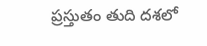ప్రస్తుతం తుది దశలో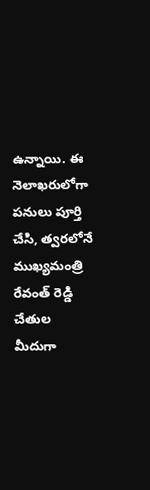ఉన్నాయి. ఈ నెలాఖరులోగా పనులు పూర్తి చేసి, త్వరలోనే ముఖ్యమంత్రి రేవంత్ రెడ్డి చేతుల మీదుగా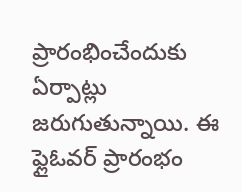ప్రారంభించేందుకు ఏర్పాట్లు జరుగుతున్నాయి. ఈ ఫ్లైఓవర్ ప్రారంభం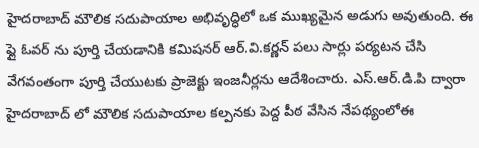హైదరాబాద్ మౌలిక సదుపాయాల అభివృద్ధిలో ఒక ముఖ్యమైన అడుగు అవుతుంది. ఈ ఫ్లై ఓవర్ ను పూర్తి చేయడానికి కమిషనర్ ఆర్.వి.కర్ణన్ పలు సార్లు పర్యటన చేసి వేగవంతంగా పూర్తి చేయుటకు ప్రాజెక్టు ఇంజనీర్లను ఆదేశించారు. ఎస్.ఆర్.డి.పి ద్వారా హైదరాబాద్ లో మౌలిక సదుపాయాల కల్పనకు పెద్ద పీఠ వేసిన నేపథ్యంలోఈ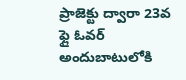ప్రాజెక్టు ద్వారా 23వ ఫ్లై ఓవర్ అందుబాటులోకి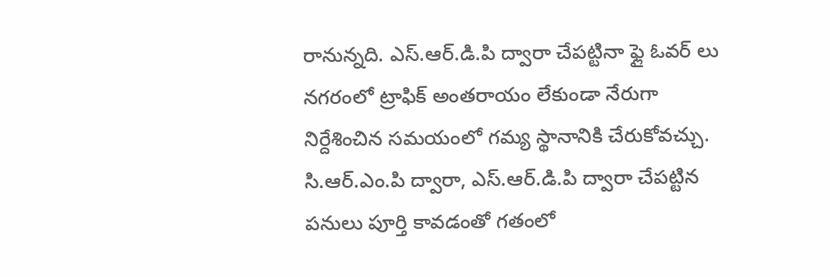రానున్నది. ఎస్.ఆర్.డి.పి ద్వారా చేపట్టినా ఫ్లై ఓవర్ లు నగరంలో ట్రాఫిక్ అంతరాయం లేకుండా నేరుగా నిర్దేశించిన సమయంలో గమ్య స్థానానికి చేరుకోవచ్చు. సి.ఆర్.ఎం.పి ద్వారా, ఎస్.ఆర్.డి.పి ద్వారా చేపట్టిన పనులు పూర్తి కావడంతో గతంలో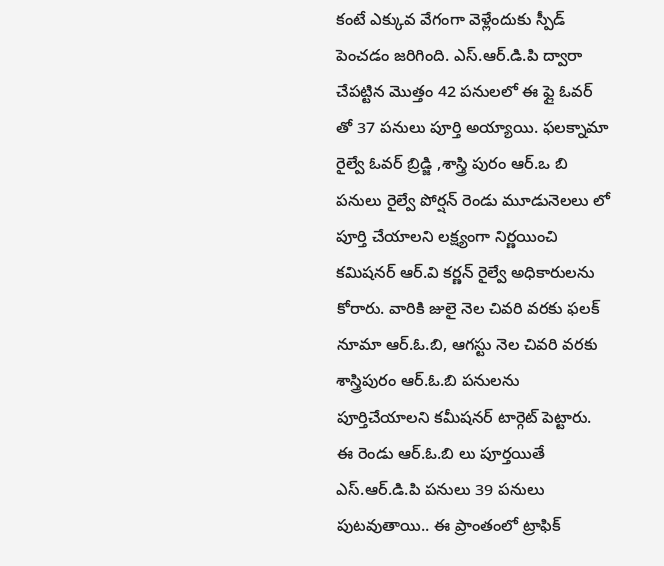కంటే ఎక్కువ వేగంగా వెళ్లేందుకు స్పీడ్ పెంచడం జరిగింది. ఎస్.ఆర్.డి.పి ద్వారా చేపట్టిన మొత్తం 42 పనులలో ఈ ఫ్లై ఓవర్ తో 37 పనులు పూర్తి అయ్యాయి. ఫలక్నామా రైల్వే ఓవర్ బ్రిడ్జి ,శాస్త్రి పురం ఆర్.ఒ బి పనులు రైల్వే పోర్షన్ రెండు మూడునెలలు లో పూర్తి చేయాలని లక్ష్యంగా నిర్ణయించి కమిషనర్ ఆర్.వి కర్ణన్ రైల్వే అధికారులను కోరారు. వారికి జులై నెల చివరి వరకు ఫలక్ నూమా ఆర్.ఓ.బి, ఆగస్టు నెల చివరి వరకు శాస్త్రిపురం ఆర్.ఓ.బి పనులను పూర్తిచేయాలని కమీషనర్ టార్గెట్ పెట్టారు. ఈ రెండు ఆర్.ఓ.బి లు పూర్తయితే ఎస్.ఆర్.డి.పి పనులు 39 పనులు పుటవుతాయి.. ఈ ప్రాంతంలో ట్రాఫిక్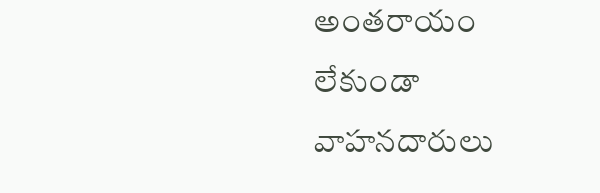అంతరాయం లేకుండా వాహనదారులు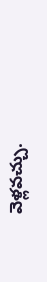వెళ్లవచ్చు.